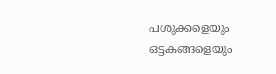പശുക്കളെയും ഒട്ടകങ്ങളെയും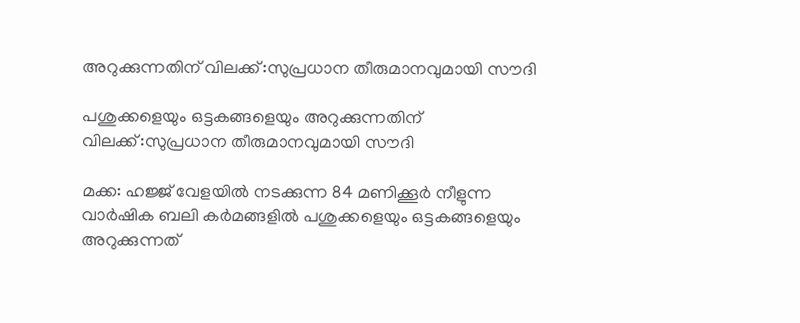അറുക്കുന്നതിന് വിലക്ക്:സുപ്രധാന തീരുമാനവുമായി സൗദി

പശുക്കളെയും ഒട്ടകങ്ങളെയും അറുക്കുന്നതിന് വിലക്ക്:സുപ്രധാന തീരുമാനവുമായി സൗദി

മക്ക: ഹജ്ജ് വേളയിൽ നടക്കുന്ന 84 മണിക്കൂർ നീളുന്ന വാർഷിക ബലി കർമങ്ങളിൽ പശുക്കളെയും ഒട്ടകങ്ങളെയും അറുക്കുന്നത്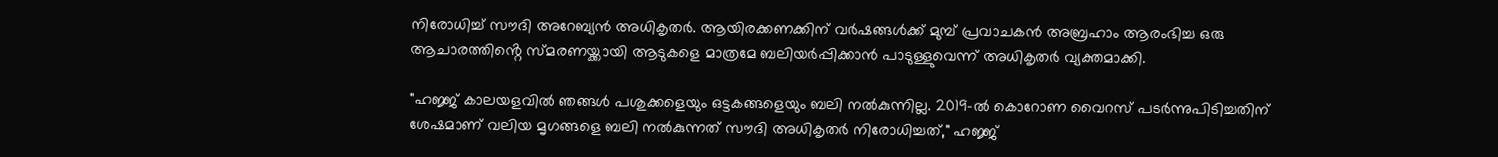നിരോധിച്ച് സൗദി അറേബ്യൻ അധികൃതർ. ആയിരക്കണക്കിന് വർഷങ്ങൾക്ക് മുമ്പ് പ്രവാചകൻ അബ്രഹാം ആരംഭിച്ച ഒരു ആചാരത്തിൻ്റെ സ്‌മരണയ്ക്കായി ആടുകളെ മാത്രമേ ബലിയർപ്പിക്കാൻ പാടുള്ളുവെന്ന് അധികൃതർ വ്യക്തമാക്കി.

"ഹജ്ജ് കാലയളവിൽ ഞങ്ങൾ പശുക്കളെയും ഒട്ടകങ്ങളെയും ബലി നൽകുന്നില്ല. 2019-ൽ കൊറോണ വൈറസ് പടർന്നുപിടിച്ചതിന് ശേഷമാണ് വലിയ മൃഗങ്ങളെ ബലി നൽകുന്നത് സൗദി അധികൃതർ നിരോധിച്ചത്," ഹജ്ജ്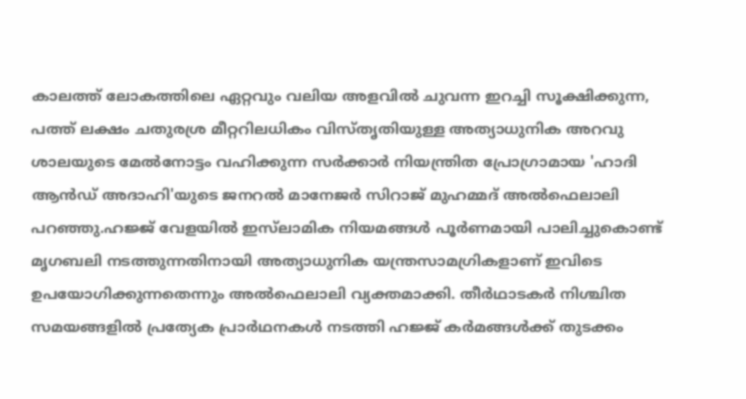കാലത്ത് ലോകത്തിലെ ഏറ്റവും വലിയ അളവിൽ ചുവന്ന ഇറച്ചി സൂക്ഷിക്കുന്ന, പത്ത് ലക്ഷം ചതുരശ്ര മീറ്ററിലധികം വിസ്തൃതിയുള്ള അത്യാധുനിക അറവു ശാലയുടെ മേൽനോട്ടം വഹിക്കുന്ന സർക്കാർ നിയന്ത്രിത പ്രോഗ്രാമായ 'ഹാദി ആൻഡ് അദാഹി'യുടെ ജനറൽ മാനേജർ സിറാജ് മുഹമ്മദ് അൽഫെലാലി പറഞ്ഞു.ഹജ്ജ് വേളയിൽ ഇസ്‌ലാമിക നിയമങ്ങൾ പൂർണമായി പാലിച്ചുകൊണ്ട് മൃഗബലി നടത്തുന്നതിനായി അത്യാധുനിക യന്ത്രസാമഗ്രികളാണ് ഇവിടെ ഉപയോഗിക്കുന്നതെന്നും അൽഫെലാലി വ്യക്തമാക്കി. തീർഥാടകർ നിശ്ചിത സമയങ്ങളിൽ പ്രത്യേക പ്രാർഥനകൾ നടത്തി ഹജ്ജ് കർമങ്ങൾക്ക് തുടക്കം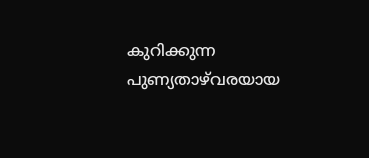കുറിക്കുന്ന പുണ്യതാഴ്‌വരയായ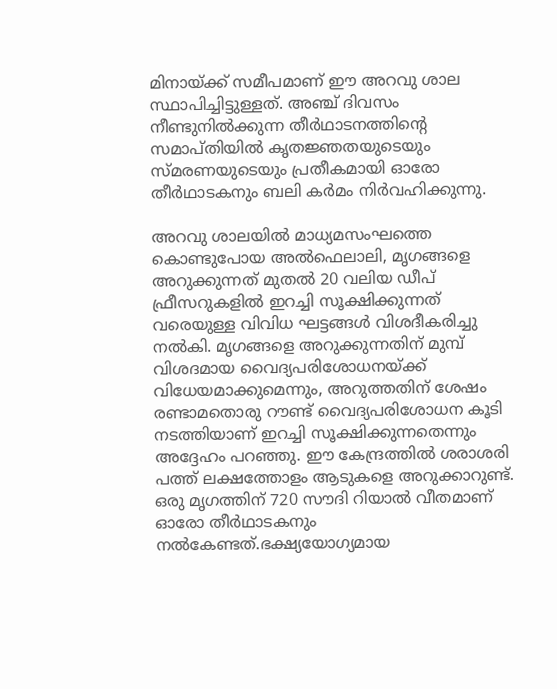മിനായ്ക്ക് സമീപമാണ് ഈ അറവു ശാല സ്ഥാപിച്ചിട്ടുള്ളത്. അഞ്ച് ദിവസം നീണ്ടുനിൽക്കുന്ന തീർഥാടനത്തിൻ്റെ സമാപ്തിയിൽ കൃതജ്ഞതയുടെയും സ്മരണയുടെയും പ്രതീകമായി ഓരോ തീർഥാടകനും ബലി കർമം നിർവഹിക്കുന്നു.

അറവു ശാലയിൽ മാധ്യമസംഘത്തെ കൊണ്ടുപോയ അൽഫെലാലി, മൃഗങ്ങളെ അറുക്കുന്നത് മുതൽ 20 വലിയ ഡീപ് ഫ്രീസറുകളിൽ ഇറച്ചി സൂക്ഷിക്കുന്നത് വരെയുള്ള വിവിധ ഘട്ടങ്ങൾ വിശദീകരിച്ചു നൽകി. മൃഗങ്ങളെ അറുക്കുന്നതിന് മുമ്പ് വിശദമായ വൈദ്യപരിശോധനയ്ക്ക് വിധേയമാക്കുമെന്നും, അറുത്തതിന് ശേഷം രണ്ടാമതൊരു റൗണ്ട് വൈദ്യപരിശോധന കൂടി നടത്തിയാണ് ഇറച്ചി സൂക്ഷിക്കുന്നതെന്നും അദ്ദേഹം പറഞ്ഞു. ഈ കേന്ദ്രത്തിൽ ശരാശരി പത്ത് ലക്ഷത്തോളം ആടുകളെ അറുക്കാറുണ്ട്. ഒരു മൃഗത്തിന് 720 സൗദി റിയാൽ വീതമാണ് ഓരോ തീർഥാടകനും നൽകേണ്ടത്.ഭക്ഷ്യയോഗ്യമായ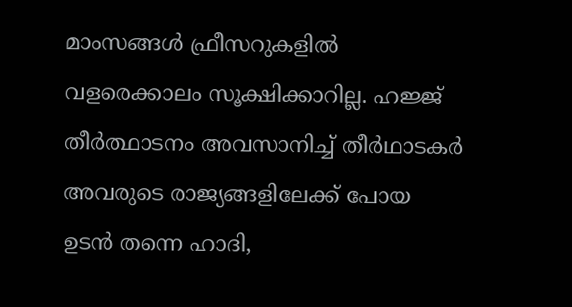മാംസങ്ങൾ ഫ്രീസറുകളിൽ വളരെക്കാലം സൂക്ഷിക്കാറില്ല. ഹജ്ജ് തീർത്ഥാടനം അവസാനിച്ച് തീർഥാടകർ അവരുടെ രാജ്യങ്ങളിലേക്ക് പോയ ഉടൻ തന്നെ ഹാദി,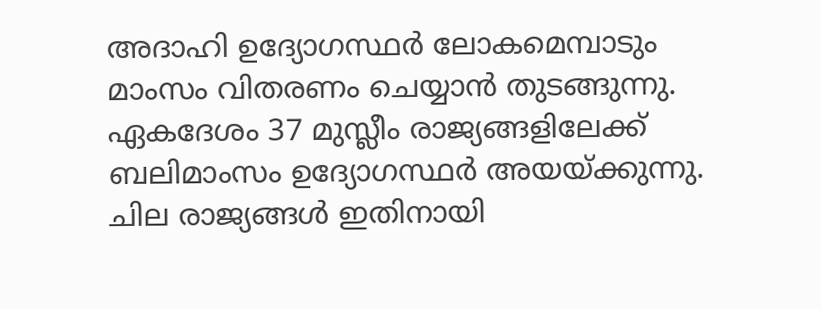അദാഹി ഉദ്യോഗസ്ഥർ ലോകമെമ്പാടും മാംസം വിതരണം ചെയ്യാൻ തുടങ്ങുന്നു. ഏകദേശം 37 മുസ്ലീം രാജ്യങ്ങളിലേക്ക് ബലിമാംസം ഉദ്യോഗസ്ഥർ അയയ്ക്കുന്നു. ചില രാജ്യങ്ങൾ ഇതിനായി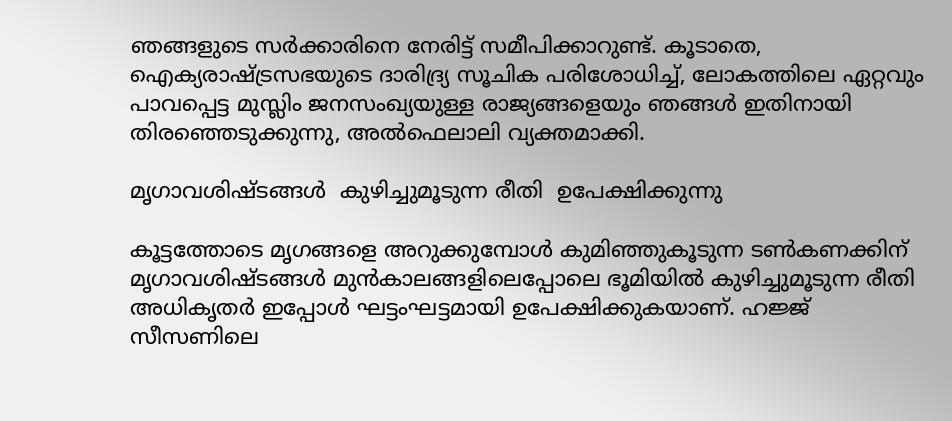ഞങ്ങളുടെ സർക്കാരിനെ നേരിട്ട് സമീപിക്കാറുണ്ട്. കൂടാതെ, ഐക്യരാഷ്ട്രസഭയുടെ ദാരിദ്ര്യ സൂചിക പരിശോധിച്ച്, ലോകത്തിലെ ഏറ്റവും പാവപ്പെട്ട മുസ്ലിം ജനസംഖ്യയുള്ള രാജ്യങ്ങളെയും ഞങ്ങൾ ഇതിനായി തിരഞ്ഞെടുക്കുന്നു, അൽഫെലാലി വ്യക്തമാക്കി.

മൃഗാവശിഷ്ടങ്ങൾ  കുഴിച്ചുമൂടുന്ന രീതി  ഉപേക്ഷിക്കുന്നു

കൂട്ടത്തോടെ മൃഗങ്ങളെ അറുക്കുമ്പോൾ കുമിഞ്ഞുകൂടുന്ന ടൺകണക്കിന് മൃഗാവശിഷ്ടങ്ങൾ മുൻകാലങ്ങളിലെപ്പോലെ ഭൂമിയിൽ കുഴിച്ചുമൂടുന്ന രീതി അധികൃതർ ഇപ്പോൾ ഘട്ടംഘട്ടമായി ഉപേക്ഷിക്കുകയാണ്. ഹജ്ജ് സീസണിലെ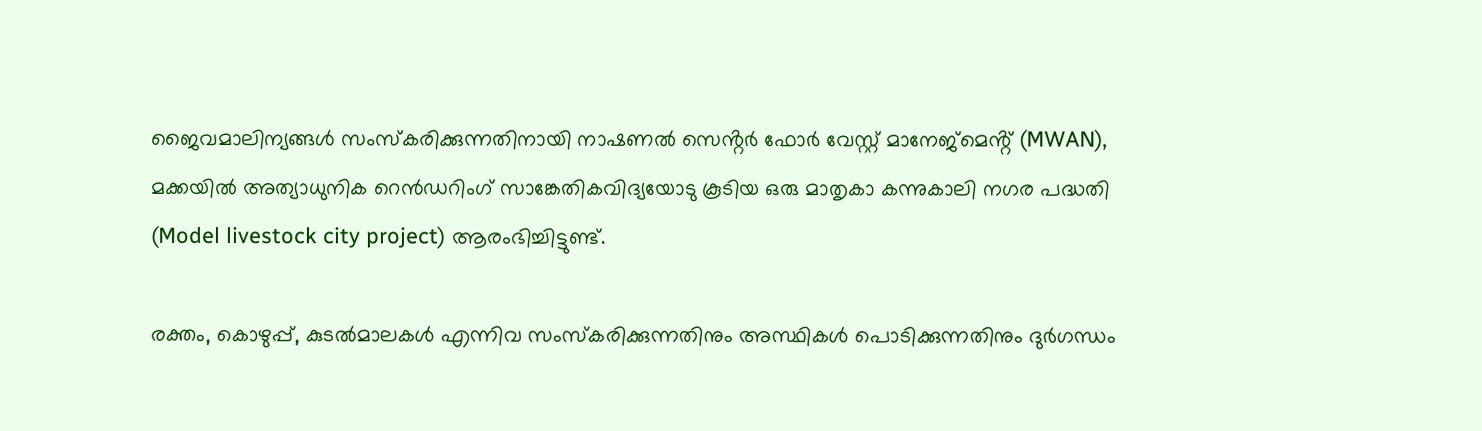ജൈവമാലിന്യങ്ങൾ സംസ്‌കരിക്കുന്നതിനായി നാഷണൽ സെൻ്റർ ഫോർ വേസ്റ്റ് മാനേജ്‌മെൻ്റ് (MWAN), മക്കയിൽ അത്യാധുനിക റെൻഡറിംഗ് സാങ്കേതികവിദ്യയോടു കൂടിയ ഒരു മാതൃകാ കന്നുകാലി നഗര പദ്ധതി (Model livestock city project) ആരംഭിച്ചിട്ടുണ്ട്.

രക്തം, കൊഴുപ്പ്, കുടൽമാലകൾ എന്നിവ സംസ്‌കരിക്കുന്നതിനും അസ്ഥികൾ പൊടിക്കുന്നതിനും ദുർഗന്ധം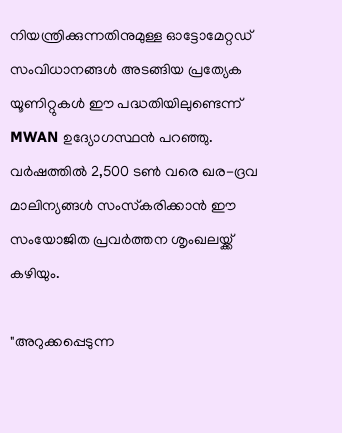നിയന്ത്രിക്കുന്നതിനുമുള്ള ഓട്ടോമേറ്റഡ് സംവിധാനങ്ങൾ അടങ്ങിയ പ്രത്യേക യൂണിറ്റുകൾ ഈ പദ്ധതിയിലുണ്ടെന്ന് MWAN ഉദ്യോഗസ്ഥൻ പറഞ്ഞു. വർഷത്തിൽ 2,500 ടൺ വരെ ഖര-ദ്രവ മാലിന്യങ്ങൾ സംസ്‌കരിക്കാൻ ഈ സംയോജിത പ്രവർത്തന ശൃംഖലയ്ക്ക് കഴിയും.

"അറുക്കപ്പെടുന്ന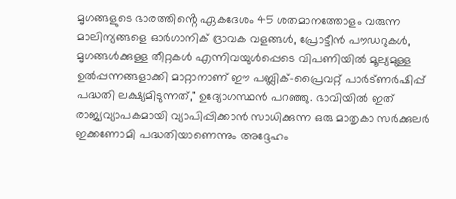മൃഗങ്ങളുടെ ഭാരത്തിൻ്റെ ഏകദേശം 45 ശതമാനത്തോളം വരുന്ന മാലിന്യങ്ങളെ ഓർഗാനിക് ദ്രാവക വളങ്ങൾ, പ്രോട്ടീൻ പൗഡറുകൾ, മൃഗങ്ങൾക്കുള്ള തീറ്റകൾ എന്നിവയുൾപ്പെടെ വിപണിയിൽ മൂല്യമുള്ള ഉൽപ്പന്നങ്ങളാക്കി മാറ്റാനാണ് ഈ പബ്ലിക്-പ്രൈവറ്റ് പാർട്ണർഷിപ്പ് പദ്ധതി ലക്ഷ്യമിടുന്നത്," ഉദ്യോഗസ്ഥൻ പറഞ്ഞു. ഭാവിയിൽ ഇത് രാജ്യവ്യാപകമായി വ്യാപിപ്പിക്കാൻ സാധിക്കുന്ന ഒരു മാതൃകാ സർക്കുലർ ഇക്കണോമി പദ്ധതിയാണെന്നും അദ്ദേഹം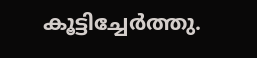കൂട്ടിച്ചേർത്തു.